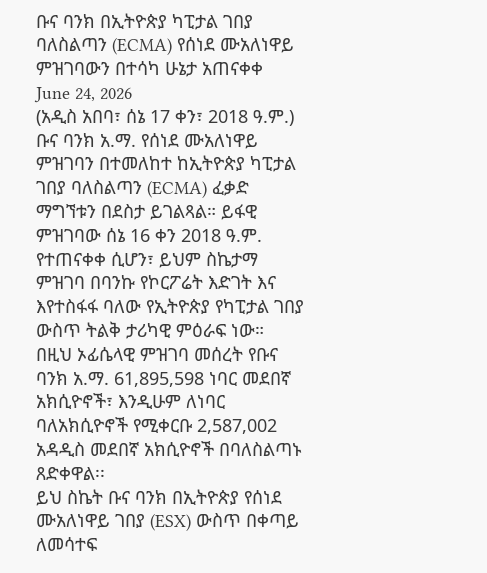ቡና ባንክ በኢትዮጵያ ካፒታል ገበያ ባለስልጣን (ECMA) የሰነደ ሙአለነዋይ ምዝገባውን በተሳካ ሁኔታ አጠናቀቀ
June 24, 2026
(አዲስ አበባ፣ ሰኔ 17 ቀን፣ 2018 ዓ.ም.) ቡና ባንክ አ.ማ. የሰነደ ሙአለነዋይ ምዝገባን በተመለከተ ከኢትዮጵያ ካፒታል ገበያ ባለስልጣን (ECMA) ፈቃድ ማግኘቱን በደስታ ይገልጻል። ይፋዊ ምዝገባው ሰኔ 16 ቀን 2018 ዓ.ም. የተጠናቀቀ ሲሆን፣ ይህም ስኬታማ ምዝገባ በባንኩ የኮርፖሬት እድገት እና እየተስፋፋ ባለው የኢትዮጵያ የካፒታል ገበያ ውስጥ ትልቅ ታሪካዊ ምዕራፍ ነው።
በዚህ ኦፊሴላዊ ምዝገባ መሰረት የቡና ባንክ አ.ማ. 61,895,598 ነባር መደበኛ አክሲዮኖች፣ እንዲሁም ለነባር ባለአክሲዮኖች የሚቀርቡ 2,587,002 አዳዲስ መደበኛ አክሲዮኖች በባለስልጣኑ ጸድቀዋል፡፡
ይህ ስኬት ቡና ባንክ በኢትዮጵያ የሰነደ ሙአለነዋይ ገበያ (ESX) ውስጥ በቀጣይ ለመሳተፍ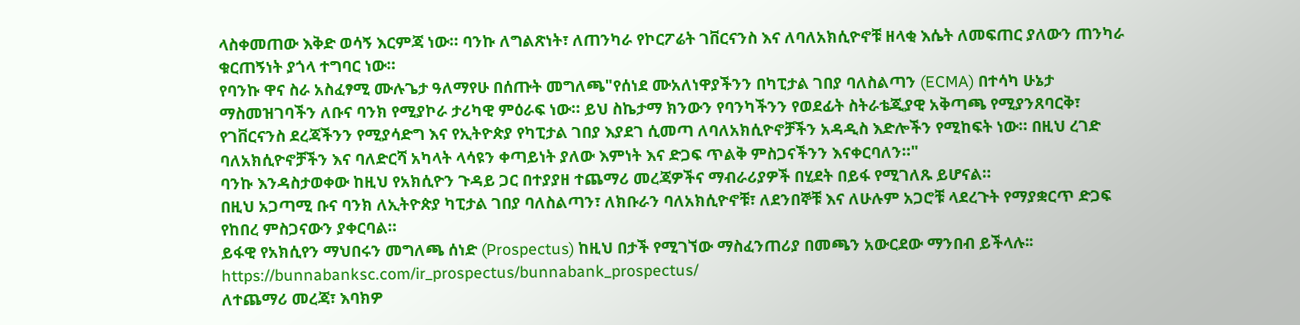ላስቀመጠው እቅድ ወሳኝ እርምጃ ነው። ባንኩ ለግልጽነት፣ ለጠንካራ የኮርፖሬት ገቨርናንስ እና ለባለአክሲዮኖቹ ዘላቂ እሴት ለመፍጠር ያለውን ጠንካራ ቁርጠኝነት ያጎላ ተግባር ነው።
የባንኩ ዋና ስራ አስፈፃሚ ሙሉጌታ ዓለማየሁ በሰጡት መግለጫ"የሰነደ ሙአለነዋያችንን በካፒታል ገበያ ባለስልጣን (ECMA) በተሳካ ሁኔታ ማስመዝገባችን ለቡና ባንክ የሚያኮራ ታሪካዊ ምዕራፍ ነው። ይህ ስኬታማ ክንውን የባንካችንን የወደፊት ስትራቴጂያዊ አቅጣጫ የሚያንጸባርቅ፣ የገቨርናንስ ደረጃችንን የሚያሳድግ እና የኢትዮጵያ የካፒታል ገበያ እያደገ ሲመጣ ለባለአክሲዮኖቻችን አዳዲስ እድሎችን የሚከፍት ነው። በዚህ ረገድ ባለአክሲዮኖቻችን እና ባለድርሻ አካላት ላሳዩን ቀጣይነት ያለው እምነት እና ድጋፍ ጥልቅ ምስጋናችንን እናቀርባለን።"
ባንኩ እንዳስታወቀው ከዚህ የአክሲዮን ጉዳይ ጋር በተያያዘ ተጨማሪ መረጃዎችና ማብራሪያዎች በሂደት በይፋ የሚገለጹ ይሆናል።
በዚህ አጋጣሚ ቡና ባንክ ለኢትዮጵያ ካፒታል ገበያ ባለስልጣን፣ ለክቡራን ባለአክሲዮኖቹ፣ ለደንበኞቹ እና ለሁሉም አጋሮቹ ላደረጉት የማያቋርጥ ድጋፍ የከበረ ምስጋናውን ያቀርባል።
ይፋዊ የአክሲየን ማህበሩን መግለጫ ሰነድ (Prospectus) ከዚህ በታች የሚገኘው ማስፈንጠሪያ በመጫን አውርደው ማንበብ ይችላሉ፡፡
https://bunnabanksc.com/ir_prospectus/bunnabank_prospectus/
ለተጨማሪ መረጃ፣ እባክዎ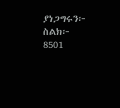ያነጋግሩን፦
ስልክ፦ 8501